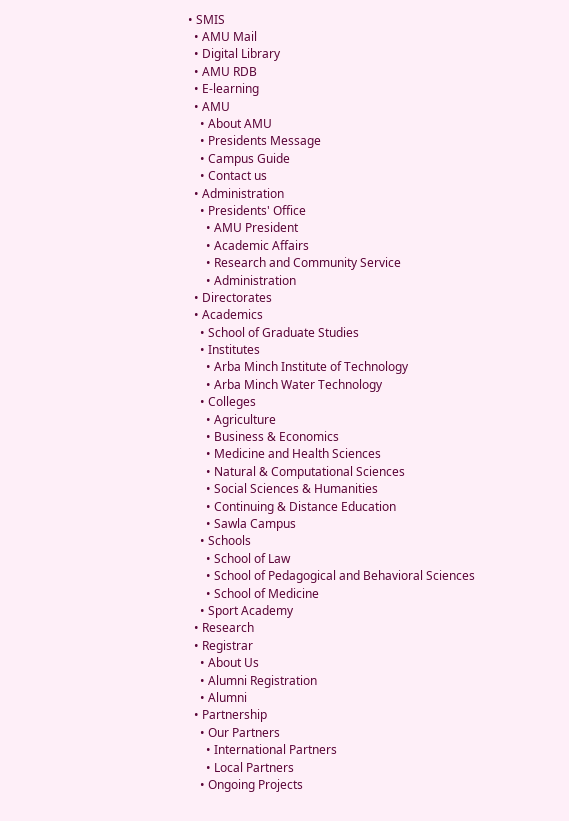• SMIS
  • AMU Mail
  • Digital Library
  • AMU RDB
  • E-learning
  • AMU
    • About AMU
    • Presidents Message
    • Campus Guide
    • Contact us
  • Administration
    • Presidents' Office
      • AMU President
      • Academic Affairs
      • Research and Community Service
      • Administration
  • Directorates
  • Academics
    • School of Graduate Studies
    • Institutes
      • Arba Minch Institute of Technology
      • Arba Minch Water Technology
    • Colleges
      • Agriculture
      • Business & Economics
      • Medicine and Health Sciences
      • Natural & Computational Sciences
      • Social Sciences & Humanities
      • Continuing & Distance Education
      • Sawla Campus
    • Schools
      • School of Law
      • School of Pedagogical and Behavioral Sciences
      • School of Medicine
    • Sport Academy
  • Research
  • Registrar
    • About Us
    • Alumni Registration
    • Alumni
  • Partnership
    • Our Partners
      • International Partners
      • Local Partners
    • Ongoing Projects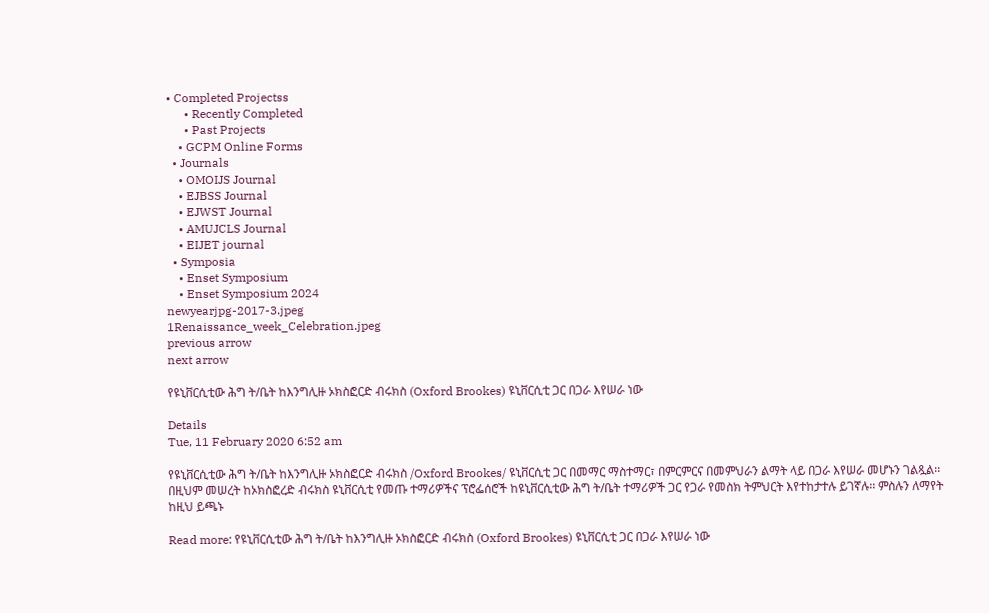• Completed Projectss
      • Recently Completed
      • Past Projects
    • GCPM Online Forms
  • Journals
    • OMOIJS Journal
    • EJBSS Journal
    • EJWST Journal
    • AMUJCLS Journal
    • EIJET journal
  • Symposia
    • Enset Symposium
    • Enset Symposium 2024
newyearjpg-2017-3.jpeg
1Renaissance_week_Celebration.jpeg
previous arrow
next arrow

የዩኒቨርሲቲው ሕግ ት/ቤት ከእንግሊዙ ኦክስፎርድ ብሩክስ (Oxford Brookes) ዩኒቨርሲቲ ጋር በጋራ እየሠራ ነው

Details
Tue, 11 February 2020 6:52 am

የዩኒቨርሲቲው ሕግ ት/ቤት ከእንግሊዙ ኦክስፎርድ ብሩክስ /Oxford Brookes/ ዩኒቨርሲቲ ጋር በመማር ማስተማር፣ በምርምርና በመምህራን ልማት ላይ በጋራ እየሠራ መሆኑን ገልጿል፡፡ በዚህም መሠረት ከኦክስፎረድ ብሩክስ ዩኒቨርሲቲ የመጡ ተማሪዎችና ፕሮፌሰሮች ከዩኒቨርሲቲው ሕግ ት/ቤት ተማሪዎች ጋር የጋራ የመስክ ትምህርት እየተከታተሉ ይገኛሉ፡፡ ምስሉን ለማየት ከዚህ ይጫኑ

Read more: የዩኒቨርሲቲው ሕግ ት/ቤት ከእንግሊዙ ኦክስፎርድ ብሩክስ (Oxford Brookes) ዩኒቨርሲቲ ጋር በጋራ እየሠራ ነው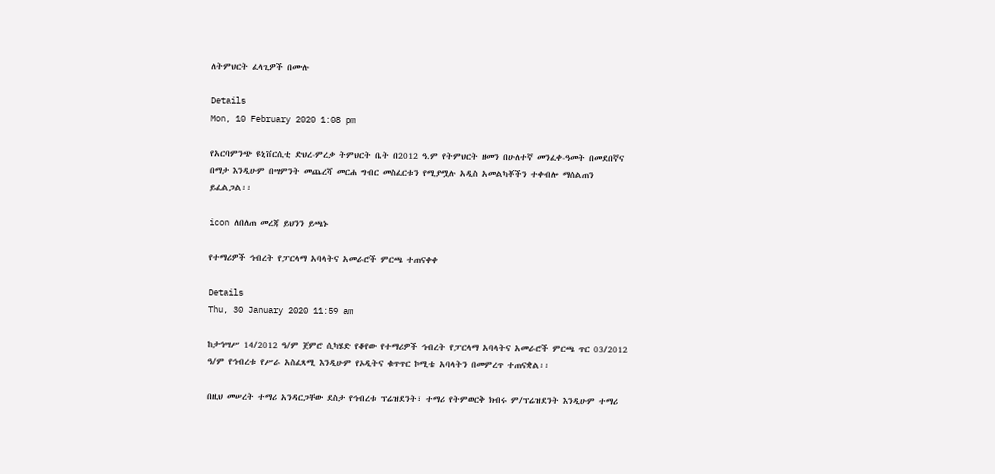ለትምህርት ፈላጊዎች በሙሉ

Details
Mon, 10 February 2020 1:08 pm

የአርባምንጭ ዩኒቨርሲቲ ድህረ-ምረቃ ትምህርት ቤት በ2012 ዓ.ም የትምህርት ዘመን በሁለተኛ መንፈቀ-ዓመት በመደበኛና በማታ እንዲሁም በሣምንት መጨረሻ መርሐ ግብር መስፈርቱን የሚያሟሉ አዲስ አመልካቾችን ተቀብሎ ማሰልጠን ይፈልጋል፡፡

icon ለበለጠ መረጃ ይህንን ይጫኑ

የተማሪዎች ኅብረት የፓርላማ አባላትና አመራሮች ምርጫ ተጠናቀቀ

Details
Thu, 30 January 2020 11:59 am

ከታኅሣሥ 14/2012 ዓ/ም ጀምሮ ሲካሄድ የቆየው የተማሪዎች ኅብረት የፓርላማ አባላትና አመራሮች ምርጫ ጥር 03/2012 ዓ/ም የኅብረቱ የሥራ አስፈጻሚ እንዲሁም የኦዲትና ቁጥጥር ኮሚቴ አባላትን በመምረጥ ተጠናቋል፡፡

በዚህ መሠረት ተማሪ አንዳርጋቸው ደስታ የኅብረቱ ፕሬዝደንት፣ ተማሪ የትምወርቅ ክብሩ ም/ፕሬዝደንት እንዲሁም ተማሪ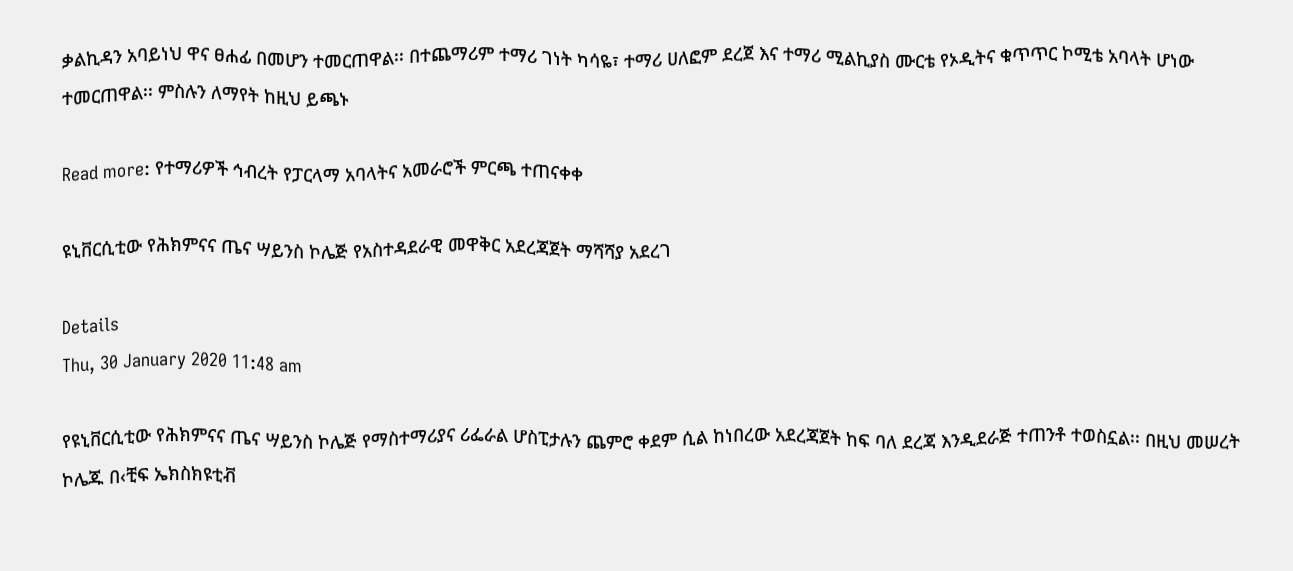ቃልኪዳን አባይነህ ዋና ፀሐፊ በመሆን ተመርጠዋል፡፡ በተጨማሪም ተማሪ ገነት ካሳዬ፣ ተማሪ ሀለፎም ደረጀ እና ተማሪ ሚልኪያስ ሙርቴ የኦዲትና ቁጥጥር ኮሚቴ አባላት ሆነው ተመርጠዋል፡፡ ምስሉን ለማየት ከዚህ ይጫኑ

Read more: የተማሪዎች ኅብረት የፓርላማ አባላትና አመራሮች ምርጫ ተጠናቀቀ

ዩኒቨርሲቲው የሕክምናና ጤና ሣይንስ ኮሌጅ የአስተዳደራዊ መዋቅር አደረጃጀት ማሻሻያ አደረገ

Details
Thu, 30 January 2020 11:48 am

የዩኒቨርሲቲው የሕክምናና ጤና ሣይንስ ኮሌጅ የማስተማሪያና ሪፌራል ሆስፒታሉን ጨምሮ ቀደም ሲል ከነበረው አደረጃጀት ከፍ ባለ ደረጃ እንዲደራጅ ተጠንቶ ተወስኗል፡፡ በዚህ መሠረት ኮሌጁ በ‹ቺፍ ኤክስክዩቲቭ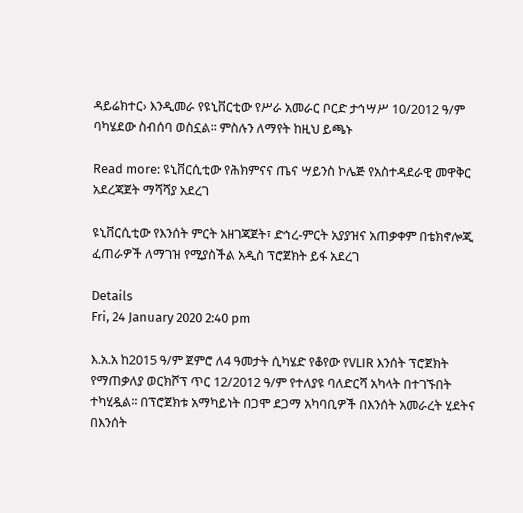ዳይሬክተር› እንዲመራ የዩኒቨርቲው የሥራ አመራር ቦርድ ታኅሣሥ 10/2012 ዓ/ም ባካሄደው ስብሰባ ወስኗል፡፡ ምስሉን ለማየት ከዚህ ይጫኑ

Read more: ዩኒቨርሲቲው የሕክምናና ጤና ሣይንስ ኮሌጅ የአስተዳደራዊ መዋቅር አደረጃጀት ማሻሻያ አደረገ

ዩኒቨርሲቲው የእንሰት ምርት አዘገጃጀት፣ ድኅረ-ምርት አያያዝና አጠቃቀም በቴክኖሎጂ ፈጠራዎች ለማገዝ የሚያስችል አዲስ ፕሮጀክት ይፋ አደረገ

Details
Fri, 24 January 2020 2:40 pm

እ.አ.አ ከ2015 ዓ/ም ጀምሮ ለ4 ዓመታት ሲካሄድ የቆየው የVLIR እንሰት ፕሮጀክት የማጠቃለያ ወርክሾፕ ጥር 12/2012 ዓ/ም የተለያዩ ባለድርሻ አካላት በተገኙበት ተካሂዷል፡፡ በፕሮጀክቱ አማካይነት በጋሞ ደጋማ አካባቢዎች በእንሰት አመራረት ሂደትና በእንሰት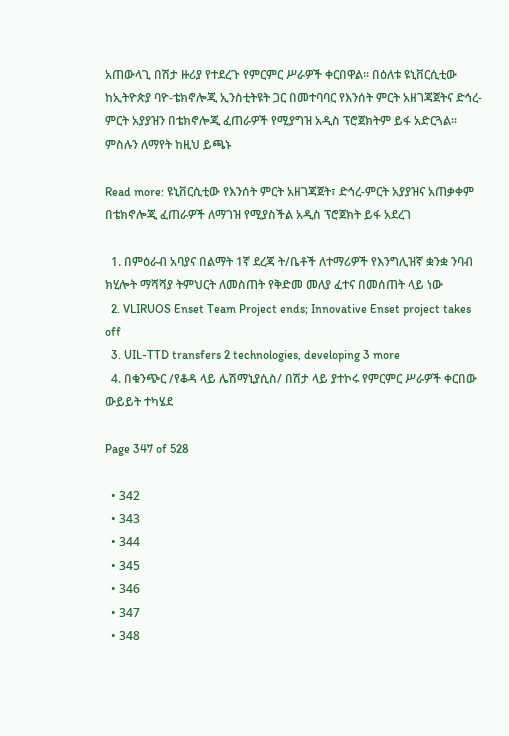አጠውላጊ በሽታ ዙሪያ የተደረጉ የምርምር ሥራዎች ቀርበዋል፡፡ በዕለቱ ዩኒቨርሲቲው ከኢትዮጵያ ባዮ-ቴክኖሎጂ ኢንስቲትዩት ጋር በመተባባር የእንሰት ምርት አዘገጃጀትና ድኅረ-ምርት አያያዝን በቴክኖሎጂ ፈጠራዎች የሚያግዝ አዲስ ፕሮጀክትም ይፋ አድርጓል፡፡ምስሉን ለማየት ከዚህ ይጫኑ

Read more: ዩኒቨርሲቲው የእንሰት ምርት አዘገጃጀት፣ ድኅረ-ምርት አያያዝና አጠቃቀም በቴክኖሎጂ ፈጠራዎች ለማገዝ የሚያስችል አዲስ ፕሮጀክት ይፋ አደረገ

  1. በምዕራብ አባያና በልማት 1ኛ ደረጃ ት/ቤቶች ለተማሪዎች የእንግሊዝኛ ቋንቋ ንባብ ክሂሎት ማሻሻያ ትምህርት ለመስጠት የቅድመ መለያ ፈተና በመሰጠት ላይ ነው
  2. VLIRUOS Enset Team Project ends; Innovative Enset project takes off
  3. UIL-TTD transfers 2 technologies, developing 3 more
  4. በቁንጭር /የቆዳ ላይ ሌሽማኒያሲስ/ በሽታ ላይ ያተኮሩ የምርምር ሥራዎች ቀርበው ውይይት ተካሄደ

Page 347 of 528

  • 342
  • 343
  • 344
  • 345
  • 346
  • 347
  • 348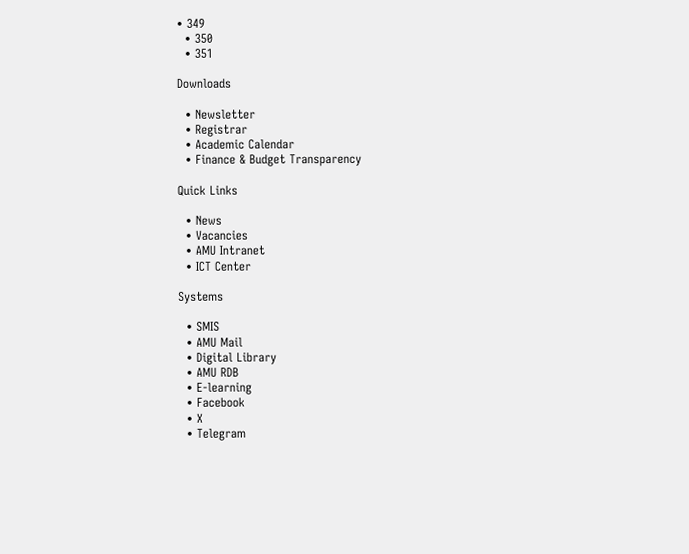• 349
  • 350
  • 351

Downloads

  • Newsletter
  • Registrar
  • Academic Calendar
  • Finance & Budget Transparency

Quick Links

  • News
  • Vacancies
  • AMU Intranet
  • ICT Center

Systems

  • SMIS
  • AMU Mail
  • Digital Library
  • AMU RDB
  • E-learning
  • Facebook
  • X
  • Telegram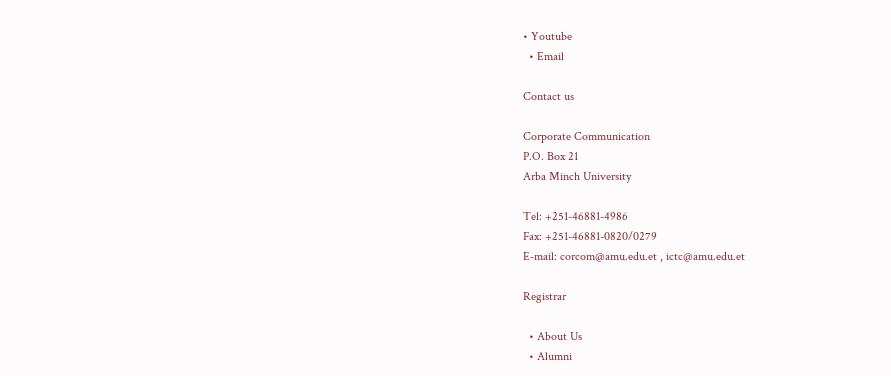• Youtube
  • Email

Contact us

Corporate Communication
P.O. Box 21
Arba Minch University

Tel: +251-46881-4986
Fax: +251-46881-0820/0279
E-mail: corcom@amu.edu.et , ictc@amu.edu.et

Registrar

  • About Us
  • Alumni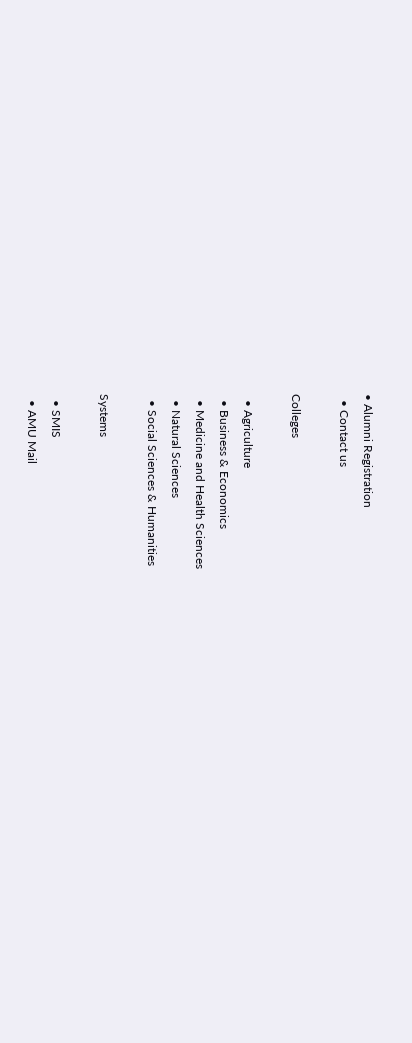• Alumni Registration
  • Contact us

Colleges

  • Agriculture
  • Business & Economics
  • Medicine and Health Sciences
  • Natural Sciences
  • Social Sciences & Humanities

Systems

  • SMIS
  • AMU Mail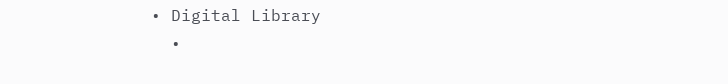• Digital Library
  •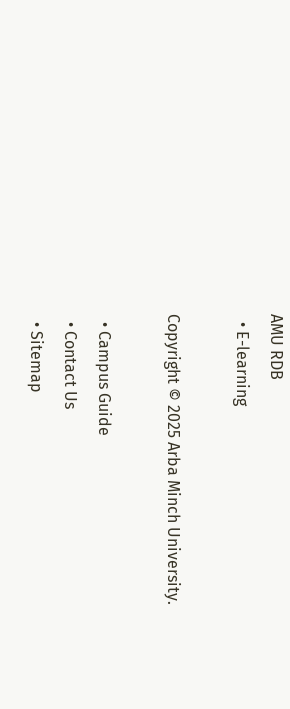AMU RDB
  • E-learning

Copyright © 2025 Arba Minch University.

  • Campus Guide
  • Contact Us
  • Sitemap